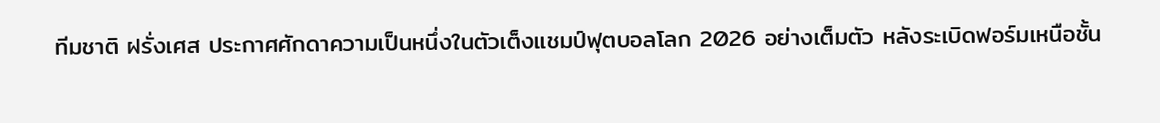ทีมชาติ ฝรั่งเศส ประกาศศักดาความเป็นหนึ่งในตัวเต็งแชมป์ฟุตบอลโลก 2026 อย่างเต็มตัว หลังระเบิดฟอร์มเหนือชั้น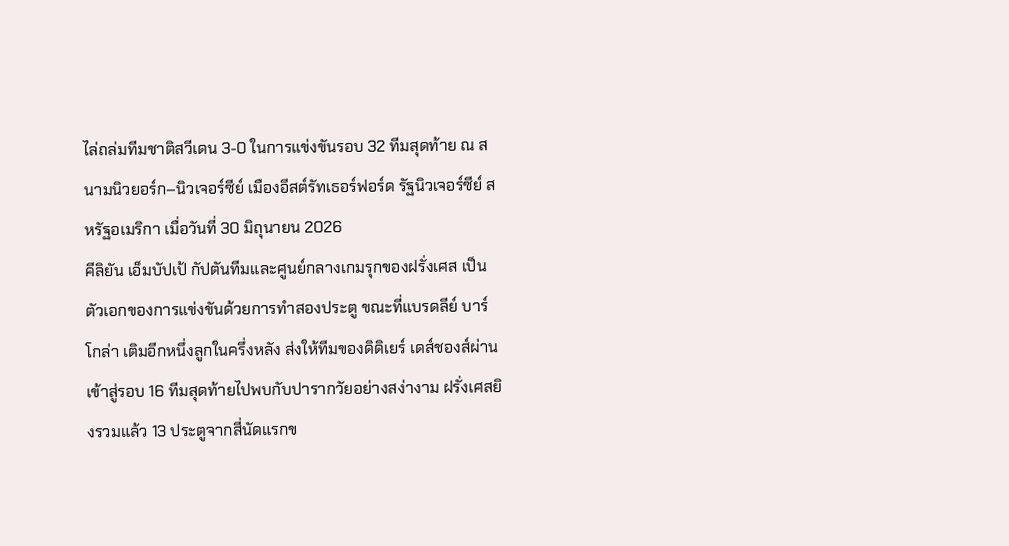ไล่ถล่มทีมชาติสวีเดน 3-0 ในการแข่งขันรอบ 32 ทีมสุดท้าย ณ สนามนิวยอร์ก–นิวเจอร์ซีย์ เมืองอีสต์รัทเธอร์ฟอร์ด รัฐนิวเจอร์ซีย์ สหรัฐอเมริกา เมื่อวันที่ 30 มิถุนายน 2026
คีลิยัน เอ็มบัปเป้ กัปตันทีมและศูนย์กลางเกมรุกของฝรั่งเศส เป็นตัวเอกของการแข่งขันด้วยการทำสองประตู ขณะที่แบรดลีย์ บาร์โกล่า เติมอีกหนึ่งลูกในครึ่งหลัง ส่งให้ทีมของดิดิเยร์ เดส์ชองส์ผ่านเข้าสู่รอบ 16 ทีมสุดท้ายไปพบกับปารากวัยอย่างสง่างาม ฝรั่งเศสยิงรวมแล้ว 13 ประตูจากสี่นัดแรกข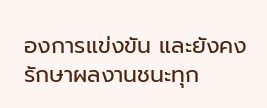องการแข่งขัน และยังคงรักษาผลงานชนะทุก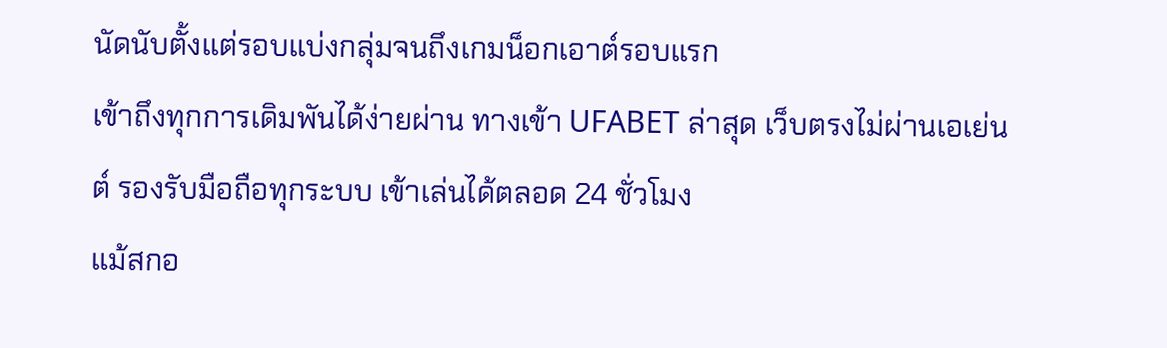นัดนับตั้งแต่รอบแบ่งกลุ่มจนถึงเกมน็อกเอาต์รอบแรก
เข้าถึงทุกการเดิมพันได้ง่ายผ่าน ทางเข้า UFABET ล่าสุด เว็บตรงไม่ผ่านเอเย่นต์ รองรับมือถือทุกระบบ เข้าเล่นได้ตลอด 24 ชั่วโมง
แม้สกอ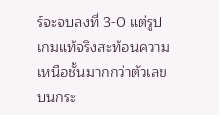ร์จะจบลงที่ 3-0 แต่รูปเกมแท้จริงสะท้อนความเหนือชั้นมากกว่าตัวเลขบนกระ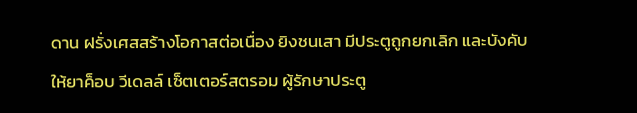ดาน ฝรั่งเศสสร้างโอกาสต่อเนื่อง ยิงชนเสา มีประตูถูกยกเลิก และบังคับให้ยาค็อบ วีเดลล์ เซ็ตเตอร์สตรอม ผู้รักษาประตู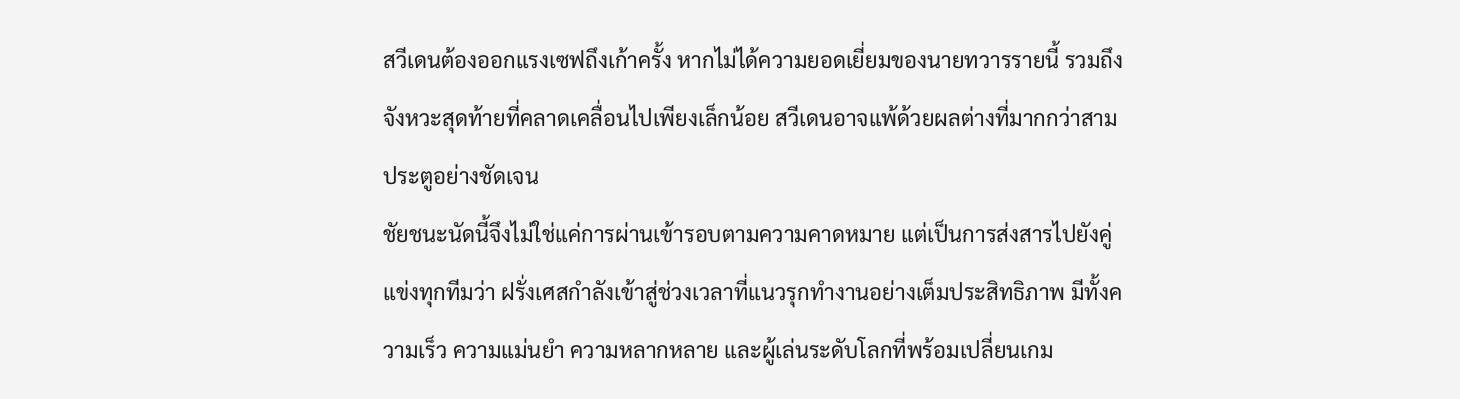สวีเดนต้องออกแรงเซฟถึงเก้าครั้ง หากไม่ได้ความยอดเยี่ยมของนายทวารรายนี้ รวมถึงจังหวะสุดท้ายที่คลาดเคลื่อนไปเพียงเล็กน้อย สวีเดนอาจแพ้ด้วยผลต่างที่มากกว่าสามประตูอย่างชัดเจน
ชัยชนะนัดนี้จึงไม่ใช่แค่การผ่านเข้ารอบตามความคาดหมาย แต่เป็นการส่งสารไปยังคู่แข่งทุกทีมว่า ฝรั่งเศสกำลังเข้าสู่ช่วงเวลาที่แนวรุกทำงานอย่างเต็มประสิทธิภาพ มีทั้งความเร็ว ความแม่นยำ ความหลากหลาย และผู้เล่นระดับโลกที่พร้อมเปลี่ยนเกม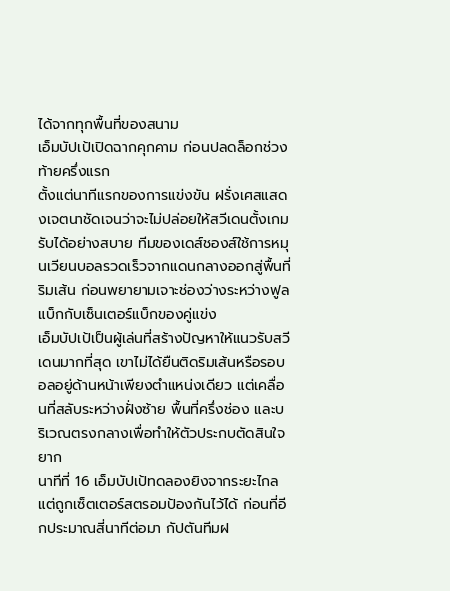ได้จากทุกพื้นที่ของสนาม
เอ็มบัปเป้เปิดฉากคุกคาม ก่อนปลดล็อกช่วงท้ายครึ่งแรก
ตั้งแต่นาทีแรกของการแข่งขัน ฝรั่งเศสแสดงเจตนาชัดเจนว่าจะไม่ปล่อยให้สวีเดนตั้งเกมรับได้อย่างสบาย ทีมของเดส์ชองส์ใช้การหมุนเวียนบอลรวดเร็วจากแดนกลางออกสู่พื้นที่ริมเส้น ก่อนพยายามเจาะช่องว่างระหว่างฟูลแบ็กกับเซ็นเตอร์แบ็กของคู่แข่ง
เอ็มบัปเป้เป็นผู้เล่นที่สร้างปัญหาให้แนวรับสวีเดนมากที่สุด เขาไม่ได้ยืนติดริมเส้นหรือรอบอลอยู่ด้านหน้าเพียงตำแหน่งเดียว แต่เคลื่อนที่สลับระหว่างฝั่งซ้าย พื้นที่ครึ่งช่อง และบริเวณตรงกลางเพื่อทำให้ตัวประกบตัดสินใจยาก
นาทีที่ 16 เอ็มบัปเป้ทดลองยิงจากระยะไกล แต่ถูกเซ็ตเตอร์สตรอมป้องกันไว้ได้ ก่อนที่อีกประมาณสี่นาทีต่อมา กัปตันทีมฝ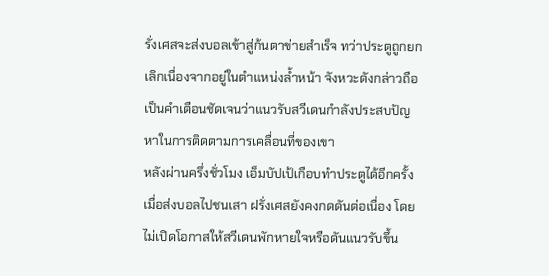รั่งเศสจะส่งบอลเข้าสู่ก้นตาข่ายสำเร็จ ทว่าประตูถูกยกเลิกเนื่องจากอยู่ในตำแหน่งล้ำหน้า จังหวะดังกล่าวถือเป็นคำเตือนชัดเจนว่าแนวรับสวีเดนกำลังประสบปัญหาในการติดตามการเคลื่อนที่ของเขา
หลังผ่านครึ่งชั่วโมง เอ็มบัปเป้เกือบทำประตูได้อีกครั้งเมื่อส่งบอลไปชนเสา ฝรั่งเศสยังคงกดดันต่อเนื่อง โดยไม่เปิดโอกาสให้สวีเดนพักหายใจหรือดันแนวรับขึ้น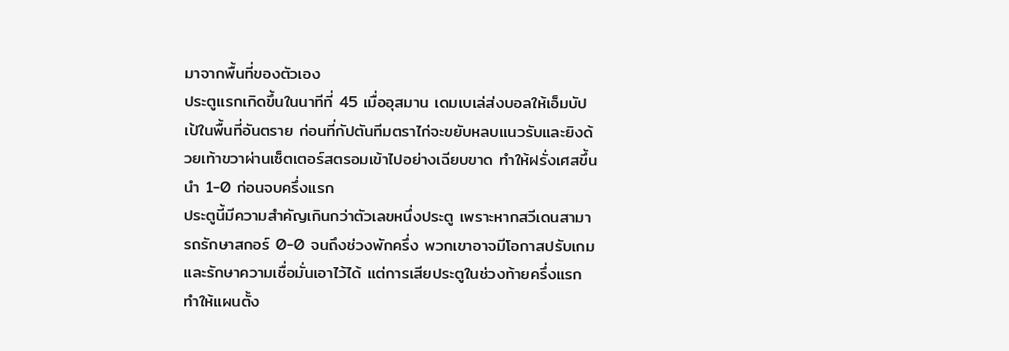มาจากพื้นที่ของตัวเอง
ประตูแรกเกิดขึ้นในนาทีที่ 45 เมื่ออุสมาน เดมเบเล่ส่งบอลให้เอ็มบัปเป้ในพื้นที่อันตราย ก่อนที่กัปตันทีมตราไก่จะขยับหลบแนวรับและยิงด้วยเท้าขวาผ่านเซ็ตเตอร์สตรอมเข้าไปอย่างเฉียบขาด ทำให้ฝรั่งเศสขึ้นนำ 1-0 ก่อนจบครึ่งแรก
ประตูนี้มีความสำคัญเกินกว่าตัวเลขหนึ่งประตู เพราะหากสวีเดนสามารถรักษาสกอร์ 0-0 จนถึงช่วงพักครึ่ง พวกเขาอาจมีโอกาสปรับเกมและรักษาความเชื่อมั่นเอาไว้ได้ แต่การเสียประตูในช่วงท้ายครึ่งแรกทำให้แผนตั้ง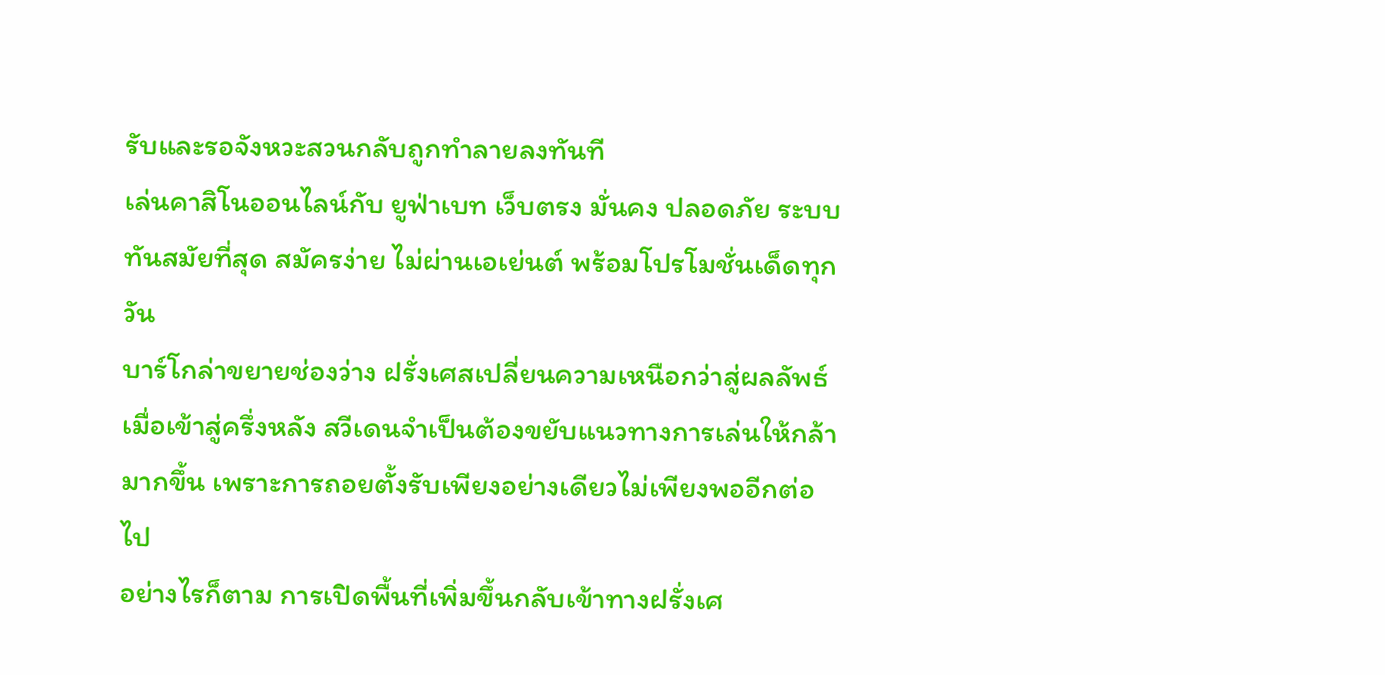รับและรอจังหวะสวนกลับถูกทำลายลงทันที
เล่นคาสิโนออนไลน์กับ ยูฟ่าเบท เว็บตรง มั่นคง ปลอดภัย ระบบทันสมัยที่สุด สมัครง่าย ไม่ผ่านเอเย่นต์ พร้อมโปรโมชั่นเด็ดทุกวัน
บาร์โกล่าขยายช่องว่าง ฝรั่งเศสเปลี่ยนความเหนือกว่าสู่ผลลัพธ์
เมื่อเข้าสู่ครึ่งหลัง สวีเดนจำเป็นต้องขยับแนวทางการเล่นให้กล้ามากขึ้น เพราะการถอยตั้งรับเพียงอย่างเดียวไม่เพียงพออีกต่อไป
อย่างไรก็ตาม การเปิดพื้นที่เพิ่มขึ้นกลับเข้าทางฝรั่งเศ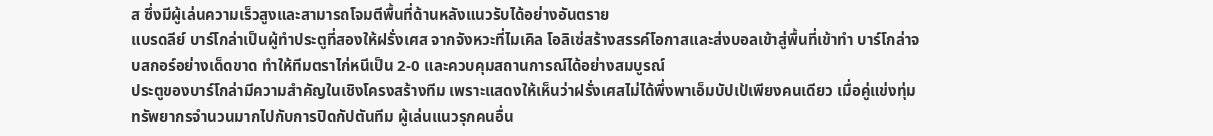ส ซึ่งมีผู้เล่นความเร็วสูงและสามารถโจมตีพื้นที่ด้านหลังแนวรับได้อย่างอันตราย
แบรดลีย์ บาร์โกล่าเป็นผู้ทำประตูที่สองให้ฝรั่งเศส จากจังหวะที่ไมเคิล โอลิเซ่สร้างสรรค์โอกาสและส่งบอลเข้าสู่พื้นที่เข้าทำ บาร์โกล่าจบสกอร์อย่างเด็ดขาด ทำให้ทีมตราไก่หนีเป็น 2-0 และควบคุมสถานการณ์ได้อย่างสมบูรณ์
ประตูของบาร์โกล่ามีความสำคัญในเชิงโครงสร้างทีม เพราะแสดงให้เห็นว่าฝรั่งเศสไม่ได้พึ่งพาเอ็มบัปเป้เพียงคนเดียว เมื่อคู่แข่งทุ่มทรัพยากรจำนวนมากไปกับการปิดกัปตันทีม ผู้เล่นแนวรุกคนอื่น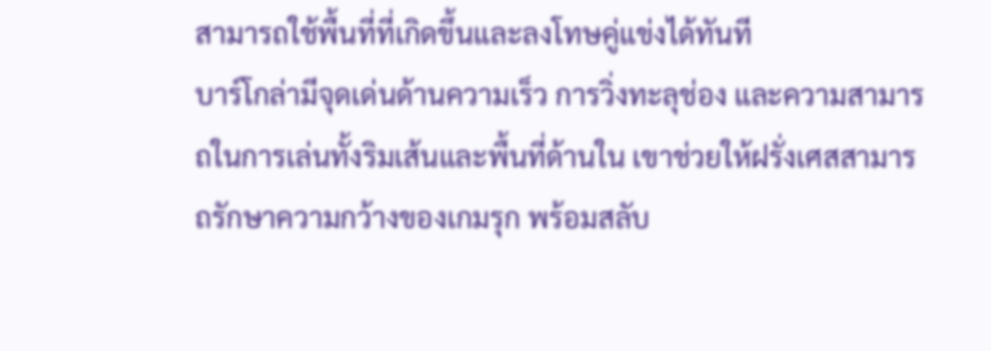สามารถใช้พื้นที่ที่เกิดขึ้นและลงโทษคู่แข่งได้ทันที
บาร์โกล่ามีจุดเด่นด้านความเร็ว การวิ่งทะลุช่อง และความสามารถในการเล่นทั้งริมเส้นและพื้นที่ด้านใน เขาช่วยให้ฝรั่งเศสสามารถรักษาความกว้างของเกมรุก พร้อมสลับ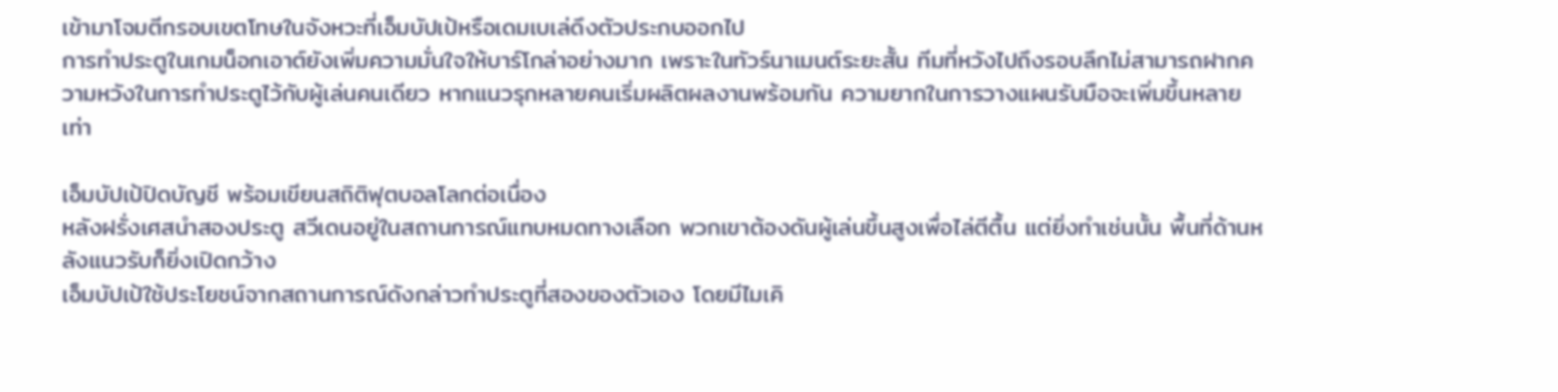เข้ามาโจมตีกรอบเขตโทษในจังหวะที่เอ็มบัปเป้หรือเดมเบเล่ดึงตัวประกบออกไป
การทำประตูในเกมน็อกเอาต์ยังเพิ่มความมั่นใจให้บาร์โกล่าอย่างมาก เพราะในทัวร์นาเมนต์ระยะสั้น ทีมที่หวังไปถึงรอบลึกไม่สามารถฝากความหวังในการทำประตูไว้กับผู้เล่นคนเดียว หากแนวรุกหลายคนเริ่มผลิตผลงานพร้อมกัน ความยากในการวางแผนรับมือจะเพิ่มขึ้นหลายเท่า

เอ็มบัปเป้ปิดบัญชี พร้อมเขียนสถิติฟุตบอลโลกต่อเนื่อง
หลังฝรั่งเศสนำสองประตู สวีเดนอยู่ในสถานการณ์แทบหมดทางเลือก พวกเขาต้องดันผู้เล่นขึ้นสูงเพื่อไล่ตีตื้น แต่ยิ่งทำเช่นนั้น พื้นที่ด้านหลังแนวรับก็ยิ่งเปิดกว้าง
เอ็มบัปเป้ใช้ประโยชน์จากสถานการณ์ดังกล่าวทำประตูที่สองของตัวเอง โดยมีไมเคิ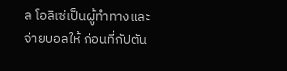ล โอลิเซ่เป็นผู้ทำทางและจ่ายบอลให้ ก่อนที่กัปตัน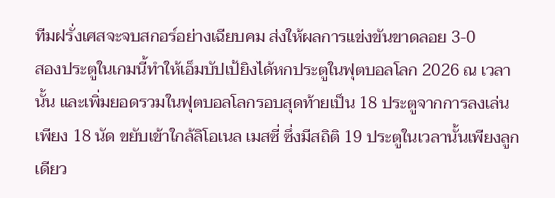ทีมฝรั่งเศสจะจบสกอร์อย่างเฉียบคม ส่งให้ผลการแข่งขันขาดลอย 3-0
สองประตูในเกมนี้ทำให้เอ็มบัปเป้ยิงได้หกประตูในฟุตบอลโลก 2026 ณ เวลานั้น และเพิ่มยอดรวมในฟุตบอลโลกรอบสุดท้ายเป็น 18 ประตูจากการลงเล่นเพียง 18 นัด ขยับเข้าใกล้ลิโอเนล เมสซี่ ซึ่งมีสถิติ 19 ประตูในเวลานั้นเพียงลูกเดียว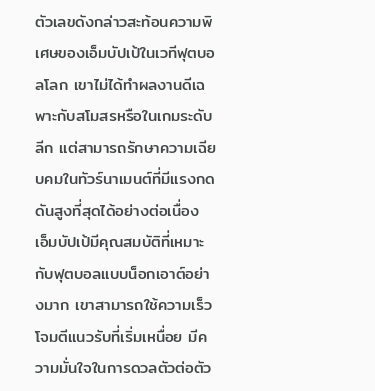ตัวเลขดังกล่าวสะท้อนความพิเศษของเอ็มบัปเป้ในเวทีฟุตบอลโลก เขาไม่ได้ทำผลงานดีเฉพาะกับสโมสรหรือในเกมระดับลีก แต่สามารถรักษาความเฉียบคมในทัวร์นาเมนต์ที่มีแรงกดดันสูงที่สุดได้อย่างต่อเนื่อง
เอ็มบัปเป้มีคุณสมบัติที่เหมาะกับฟุตบอลแบบน็อกเอาต์อย่างมาก เขาสามารถใช้ความเร็วโจมตีแนวรับที่เริ่มเหนื่อย มีความมั่นใจในการดวลตัวต่อตัว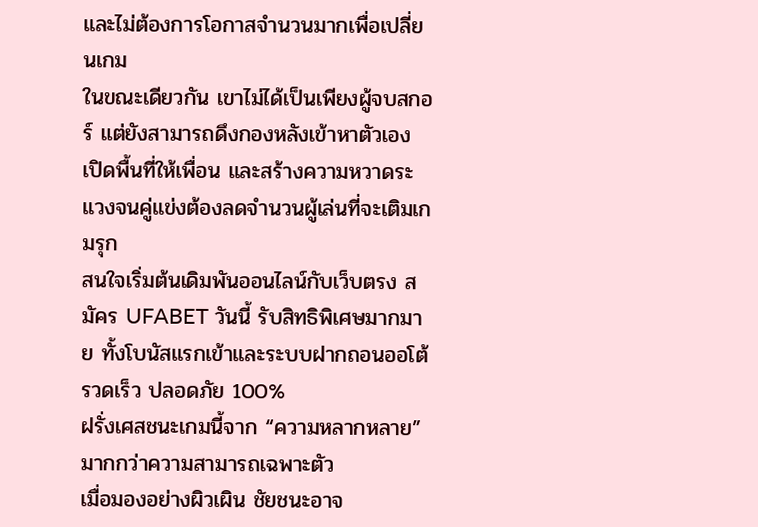และไม่ต้องการโอกาสจำนวนมากเพื่อเปลี่ยนเกม
ในขณะเดียวกัน เขาไม่ได้เป็นเพียงผู้จบสกอร์ แต่ยังสามารถดึงกองหลังเข้าหาตัวเอง เปิดพื้นที่ให้เพื่อน และสร้างความหวาดระแวงจนคู่แข่งต้องลดจำนวนผู้เล่นที่จะเติมเกมรุก
สนใจเริ่มต้นเดิมพันออนไลน์กับเว็บตรง สมัคร UFABET วันนี้ รับสิทธิพิเศษมากมาย ทั้งโบนัสแรกเข้าและระบบฝากถอนออโต้ รวดเร็ว ปลอดภัย 100%
ฝรั่งเศสชนะเกมนี้จาก “ความหลากหลาย” มากกว่าความสามารถเฉพาะตัว
เมื่อมองอย่างผิวเผิน ชัยชนะอาจ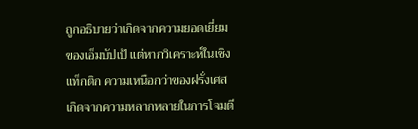ถูกอธิบายว่าเกิดจากความยอดเยี่ยมของเอ็มบัปเป้ แต่หากวิเคราะห์ในเชิงแท็กติก ความเหนือกว่าของฝรั่งเศสเกิดจากความหลากหลายในการโจมตี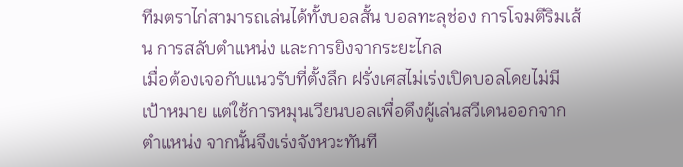ทีมตราไก่สามารถเล่นได้ทั้งบอลสั้น บอลทะลุช่อง การโจมตีริมเส้น การสลับตำแหน่ง และการยิงจากระยะไกล
เมื่อต้องเจอกับแนวรับที่ตั้งลึก ฝรั่งเศสไม่เร่งเปิดบอลโดยไม่มีเป้าหมาย แต่ใช้การหมุนเวียนบอลเพื่อดึงผู้เล่นสวีเดนออกจากตำแหน่ง จากนั้นจึงเร่งจังหวะทันที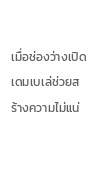เมื่อช่องว่างเปิด
เดมเบเล่ช่วยสร้างความไม่แน่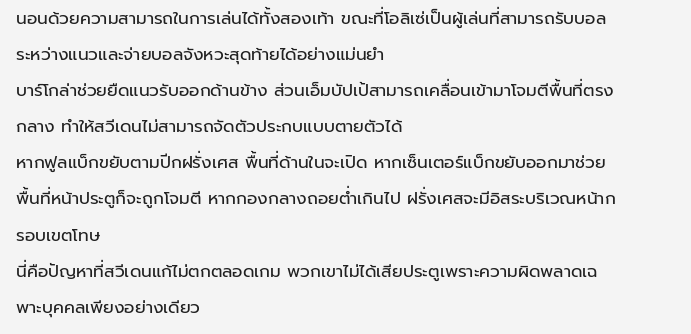นอนด้วยความสามารถในการเล่นได้ทั้งสองเท้า ขณะที่โอลิเซ่เป็นผู้เล่นที่สามารถรับบอลระหว่างแนวและจ่ายบอลจังหวะสุดท้ายได้อย่างแม่นยำ
บาร์โกล่าช่วยยืดแนวรับออกด้านข้าง ส่วนเอ็มบัปเป้สามารถเคลื่อนเข้ามาโจมตีพื้นที่ตรงกลาง ทำให้สวีเดนไม่สามารถจัดตัวประกบแบบตายตัวได้
หากฟูลแบ็กขยับตามปีกฝรั่งเศส พื้นที่ด้านในจะเปิด หากเซ็นเตอร์แบ็กขยับออกมาช่วย พื้นที่หน้าประตูก็จะถูกโจมตี หากกองกลางถอยต่ำเกินไป ฝรั่งเศสจะมีอิสระบริเวณหน้ากรอบเขตโทษ
นี่คือปัญหาที่สวีเดนแก้ไม่ตกตลอดเกม พวกเขาไม่ได้เสียประตูเพราะความผิดพลาดเฉพาะบุคคลเพียงอย่างเดียว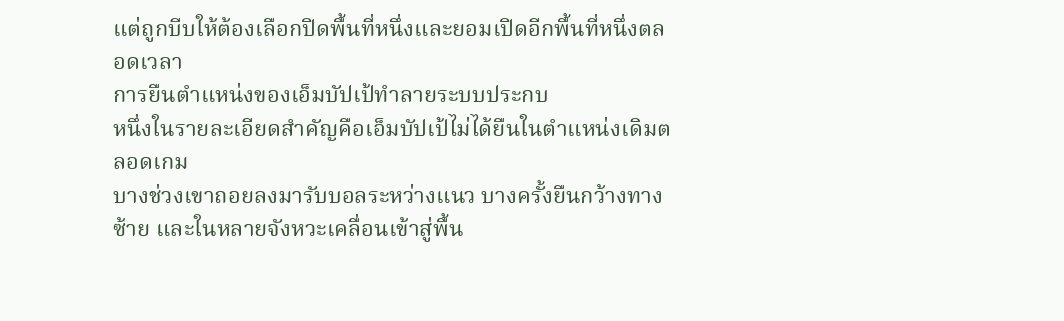แต่ถูกบีบให้ต้องเลือกปิดพื้นที่หนึ่งและยอมเปิดอีกพื้นที่หนึ่งตลอดเวลา
การยืนตำแหน่งของเอ็มบัปเป้ทำลายระบบประกบ
หนึ่งในรายละเอียดสำคัญคือเอ็มบัปเป้ไม่ได้ยืนในตำแหน่งเดิมตลอดเกม
บางช่วงเขาถอยลงมารับบอลระหว่างแนว บางครั้งยืนกว้างทางซ้าย และในหลายจังหวะเคลื่อนเข้าสู่พื้น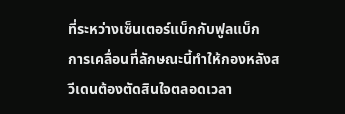ที่ระหว่างเซ็นเตอร์แบ็กกับฟูลแบ็ก
การเคลื่อนที่ลักษณะนี้ทำให้กองหลังสวีเดนต้องตัดสินใจตลอดเวลา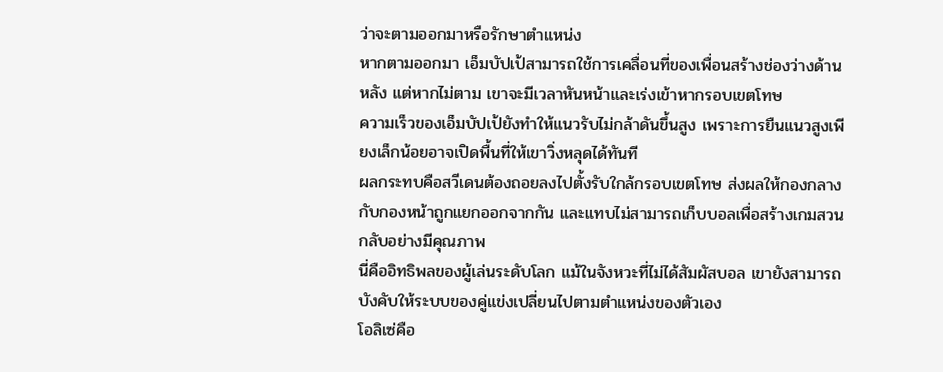ว่าจะตามออกมาหรือรักษาตำแหน่ง
หากตามออกมา เอ็มบัปเป้สามารถใช้การเคลื่อนที่ของเพื่อนสร้างช่องว่างด้านหลัง แต่หากไม่ตาม เขาจะมีเวลาหันหน้าและเร่งเข้าหากรอบเขตโทษ
ความเร็วของเอ็มบัปเป้ยังทำให้แนวรับไม่กล้าดันขึ้นสูง เพราะการยืนแนวสูงเพียงเล็กน้อยอาจเปิดพื้นที่ให้เขาวิ่งหลุดได้ทันที
ผลกระทบคือสวีเดนต้องถอยลงไปตั้งรับใกล้กรอบเขตโทษ ส่งผลให้กองกลางกับกองหน้าถูกแยกออกจากกัน และแทบไม่สามารถเก็บบอลเพื่อสร้างเกมสวนกลับอย่างมีคุณภาพ
นี่คืออิทธิพลของผู้เล่นระดับโลก แม้ในจังหวะที่ไม่ได้สัมผัสบอล เขายังสามารถบังคับให้ระบบของคู่แข่งเปลี่ยนไปตามตำแหน่งของตัวเอง
โอลิเซ่คือ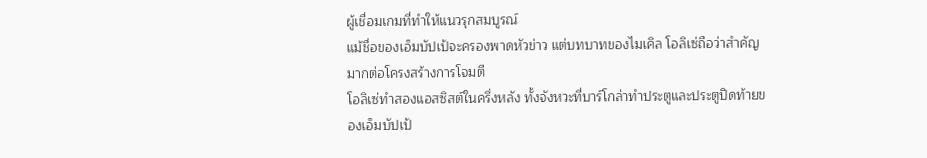ผู้เชื่อมเกมที่ทำให้แนวรุกสมบูรณ์
แม้ชื่อของเอ็มบัปเป้จะครองพาดหัวข่าว แต่บทบาทของไมเคิล โอลิเซ่ถือว่าสำคัญมากต่อโครงสร้างการโจมตี
โอลิเซ่ทำสองแอสซิสต์ในครึ่งหลัง ทั้งจังหวะที่บาร์โกล่าทำประตูและประตูปิดท้ายของเอ็มบัปเป้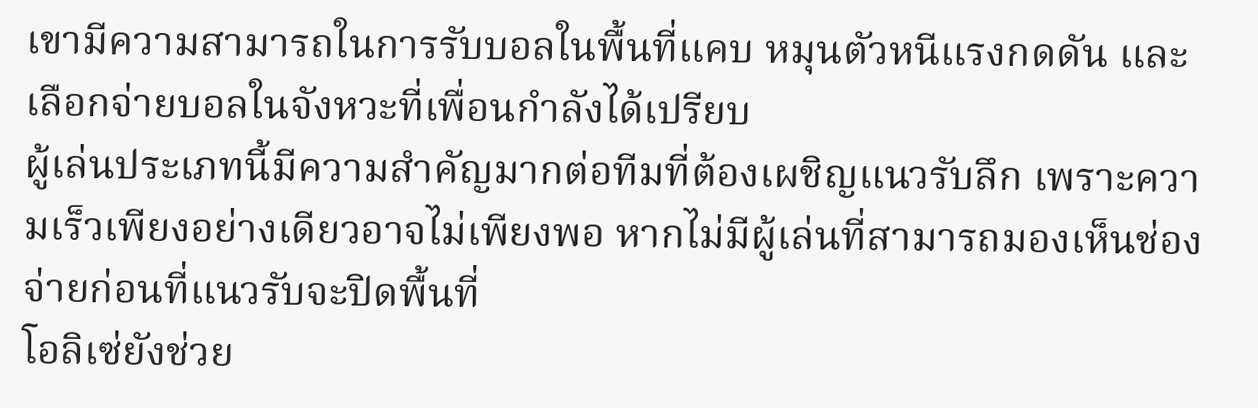เขามีความสามารถในการรับบอลในพื้นที่แคบ หมุนตัวหนีแรงกดดัน และเลือกจ่ายบอลในจังหวะที่เพื่อนกำลังได้เปรียบ
ผู้เล่นประเภทนี้มีความสำคัญมากต่อทีมที่ต้องเผชิญแนวรับลึก เพราะความเร็วเพียงอย่างเดียวอาจไม่เพียงพอ หากไม่มีผู้เล่นที่สามารถมองเห็นช่องจ่ายก่อนที่แนวรับจะปิดพื้นที่
โอลิเซ่ยังช่วย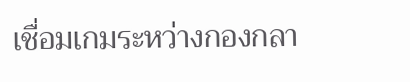เชื่อมเกมระหว่างกองกลา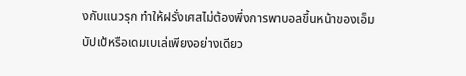งกับแนวรุก ทำให้ฝรั่งเศสไม่ต้องพึ่งการพาบอลขึ้นหน้าของเอ็มบัปเป้หรือเดมเบเล่เพียงอย่างเดียว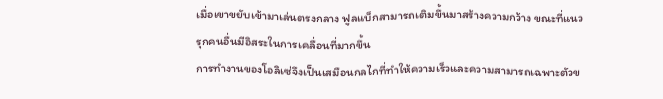เมื่อเขาขยับเข้ามาเล่นตรงกลาง ฟูลแบ็กสามารถเติมขึ้นมาสร้างความกว้าง ขณะที่แนวรุกคนอื่นมีอิสระในการเคลื่อนที่มากขึ้น
การทำงานของโอลิเซ่จึงเป็นเสมือนกลไกที่ทำให้ความเร็วและความสามารถเฉพาะตัวข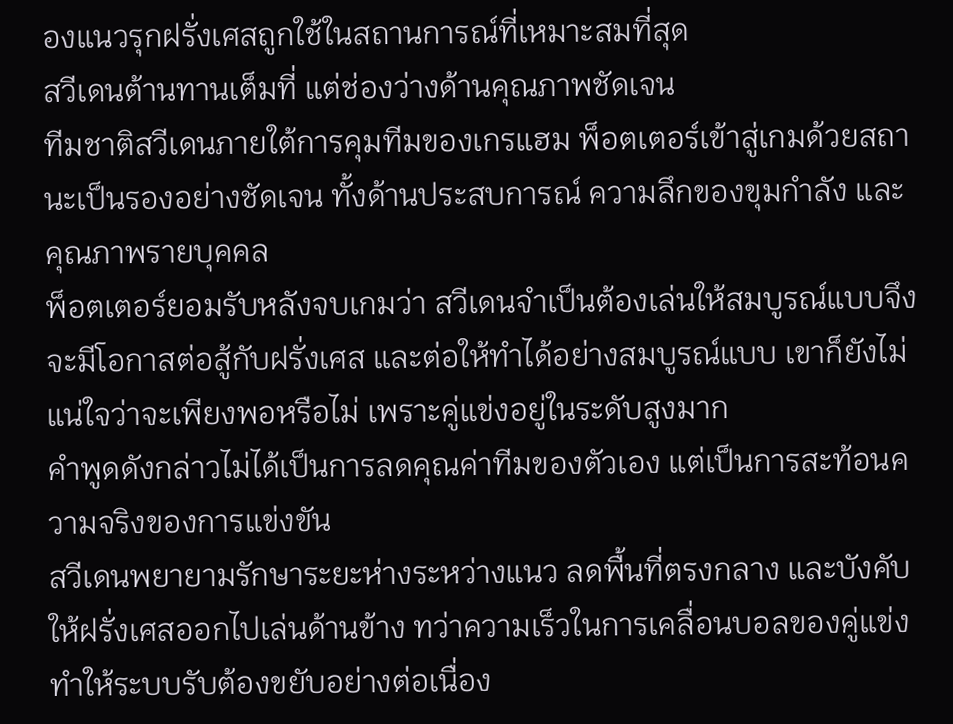องแนวรุกฝรั่งเศสถูกใช้ในสถานการณ์ที่เหมาะสมที่สุด
สวีเดนต้านทานเต็มที่ แต่ช่องว่างด้านคุณภาพชัดเจน
ทีมชาติสวีเดนภายใต้การคุมทีมของเกรแฮม พ็อตเตอร์เข้าสู่เกมด้วยสถานะเป็นรองอย่างชัดเจน ทั้งด้านประสบการณ์ ความลึกของขุมกำลัง และคุณภาพรายบุคคล
พ็อตเตอร์ยอมรับหลังจบเกมว่า สวีเดนจำเป็นต้องเล่นให้สมบูรณ์แบบจึงจะมีโอกาสต่อสู้กับฝรั่งเศส และต่อให้ทำได้อย่างสมบูรณ์แบบ เขาก็ยังไม่แน่ใจว่าจะเพียงพอหรือไม่ เพราะคู่แข่งอยู่ในระดับสูงมาก
คำพูดดังกล่าวไม่ได้เป็นการลดคุณค่าทีมของตัวเอง แต่เป็นการสะท้อนความจริงของการแข่งขัน
สวีเดนพยายามรักษาระยะห่างระหว่างแนว ลดพื้นที่ตรงกลาง และบังคับให้ฝรั่งเศสออกไปเล่นด้านข้าง ทว่าความเร็วในการเคลื่อนบอลของคู่แข่งทำให้ระบบรับต้องขยับอย่างต่อเนื่อง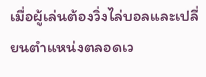เมื่อผู้เล่นต้องวิ่งไล่บอลและเปลี่ยนตำแหน่งตลอดเว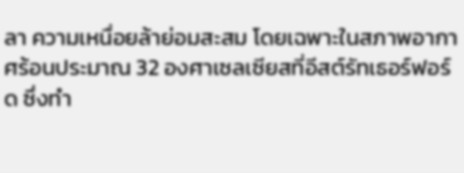ลา ความเหนื่อยล้าย่อมสะสม โดยเฉพาะในสภาพอากาศร้อนประมาณ 32 องศาเซลเซียสที่อีสต์รัทเธอร์ฟอร์ด ซึ่งทำ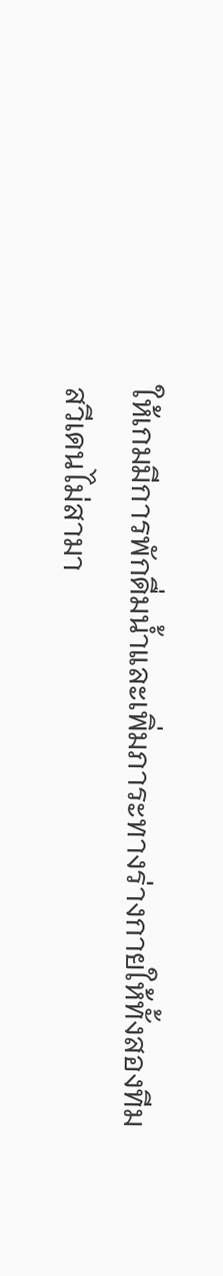ให้เกมมีการพักดื่มน้ำและเพิ่มภาระทางร่างกายให้ทั้งสองทีม
สวีเดนไม่สามา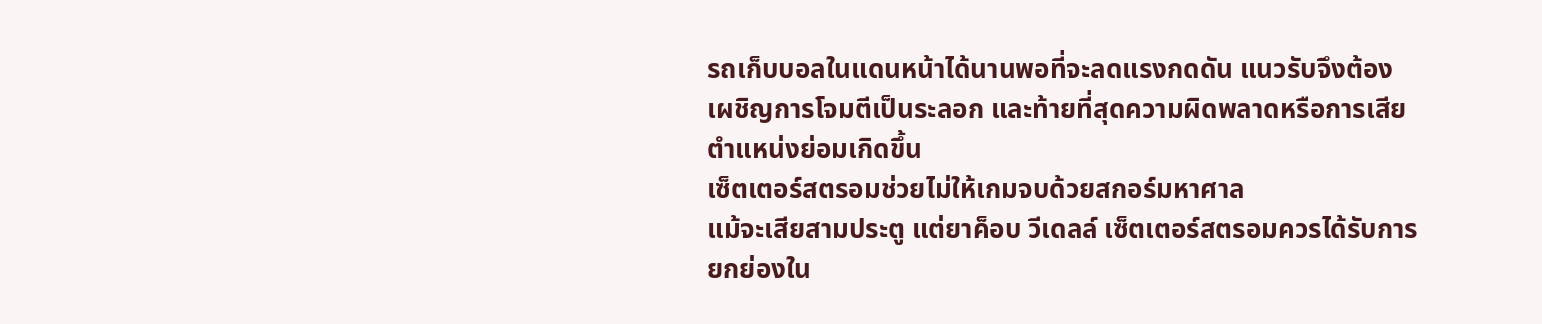รถเก็บบอลในแดนหน้าได้นานพอที่จะลดแรงกดดัน แนวรับจึงต้องเผชิญการโจมตีเป็นระลอก และท้ายที่สุดความผิดพลาดหรือการเสียตำแหน่งย่อมเกิดขึ้น
เซ็ตเตอร์สตรอมช่วยไม่ให้เกมจบด้วยสกอร์มหาศาล
แม้จะเสียสามประตู แต่ยาค็อบ วีเดลล์ เซ็ตเตอร์สตรอมควรได้รับการยกย่องใน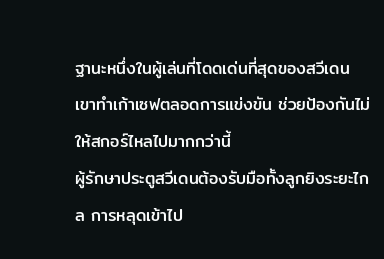ฐานะหนึ่งในผู้เล่นที่โดดเด่นที่สุดของสวีเดน
เขาทำเก้าเซฟตลอดการแข่งขัน ช่วยป้องกันไม่ให้สกอร์ไหลไปมากกว่านี้
ผู้รักษาประตูสวีเดนต้องรับมือทั้งลูกยิงระยะไกล การหลุดเข้าไป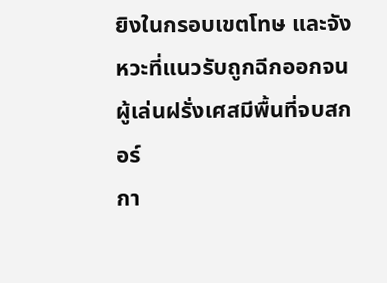ยิงในกรอบเขตโทษ และจังหวะที่แนวรับถูกฉีกออกจนผู้เล่นฝรั่งเศสมีพื้นที่จบสกอร์
กา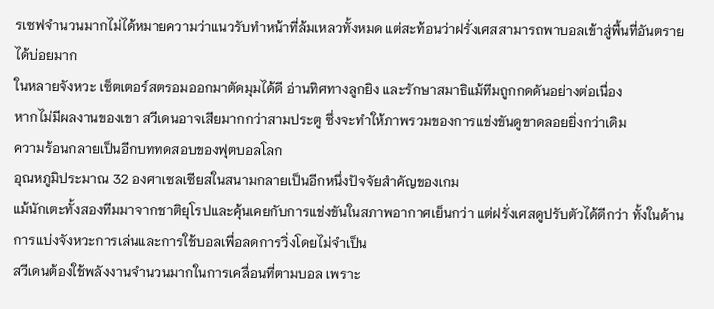รเซฟจำนวนมากไม่ได้หมายความว่าแนวรับทำหน้าที่ล้มเหลวทั้งหมด แต่สะท้อนว่าฝรั่งเศสสามารถพาบอลเข้าสู่พื้นที่อันตรายได้บ่อยมาก
ในหลายจังหวะ เซ็ตเตอร์สตรอมออกมาตัดมุมได้ดี อ่านทิศทางลูกยิง และรักษาสมาธิแม้ทีมถูกกดดันอย่างต่อเนื่อง
หากไม่มีผลงานของเขา สวีเดนอาจเสียมากกว่าสามประตู ซึ่งจะทำให้ภาพรวมของการแข่งขันดูขาดลอยยิ่งกว่าเดิม
ความร้อนกลายเป็นอีกบททดสอบของฟุตบอลโลก
อุณหภูมิประมาณ 32 องศาเซลเซียสในสนามกลายเป็นอีกหนึ่งปัจจัยสำคัญของเกม
แม้นักเตะทั้งสองทีมมาจากชาติยุโรปและคุ้นเคยกับการแข่งขันในสภาพอากาศเย็นกว่า แต่ฝรั่งเศสดูปรับตัวได้ดีกว่า ทั้งในด้านการแบ่งจังหวะการเล่นและการใช้บอลเพื่อลดการวิ่งโดยไม่จำเป็น
สวีเดนต้องใช้พลังงานจำนวนมากในการเคลื่อนที่ตามบอล เพราะ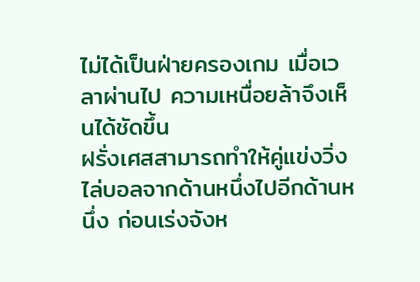ไม่ได้เป็นฝ่ายครองเกม เมื่อเวลาผ่านไป ความเหนื่อยล้าจึงเห็นได้ชัดขึ้น
ฝรั่งเศสสามารถทำให้คู่แข่งวิ่งไล่บอลจากด้านหนึ่งไปอีกด้านหนึ่ง ก่อนเร่งจังห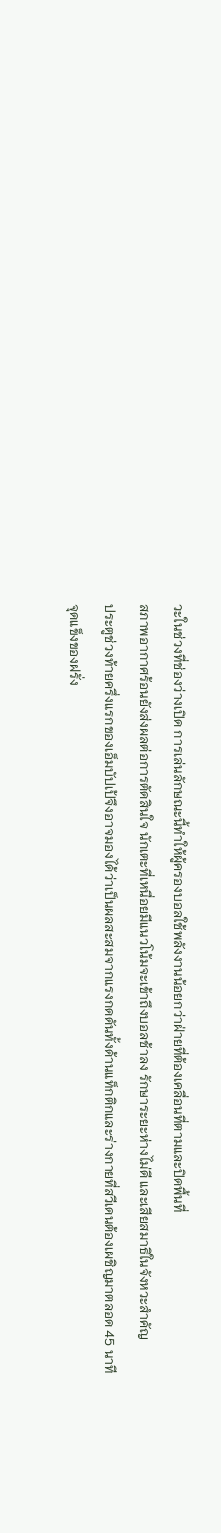วะในช่วงที่ช่องว่างเปิด การเล่นลักษณะนี้ทำให้ผู้ครองบอลใช้พลังงานน้อยกว่าฝ่ายที่ต้องเคลื่อนที่ตามและปิดพื้นที่
สภาพอากาศร้อนยังส่งผลต่อการตัดสินใจ นักเตะที่เหนื่อยมีแนวโน้มจะเข้าถึงบอลช้าลง รักษาระยะห่างไม่ดี และเสียสมาธิในจังหวะสำคัญ
ประตูช่วงท้ายครึ่งแรกของเอ็มบัปเป้จึงอาจมองได้ว่าเป็นผลสะสมจากแรงกดดันทั้งด้านแท็กติกและร่างกายที่สวีเดนต้องเผชิญมาตลอด 45 นาที
จุดแข็งของฝรั่ง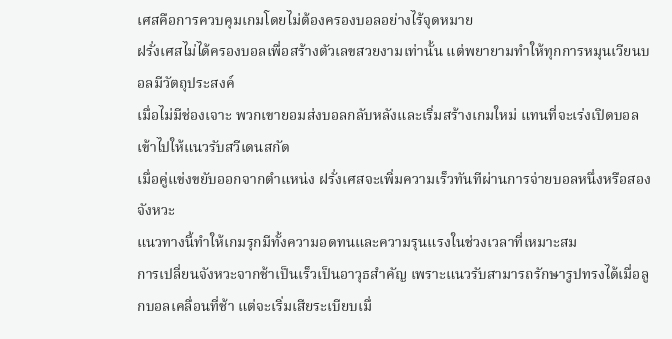เศสคือการควบคุมเกมโดยไม่ต้องครองบอลอย่างไร้จุดหมาย
ฝรั่งเศสไม่ได้ครองบอลเพื่อสร้างตัวเลขสวยงามเท่านั้น แต่พยายามทำให้ทุกการหมุนเวียนบอลมีวัตถุประสงค์
เมื่อไม่มีช่องเจาะ พวกเขายอมส่งบอลกลับหลังและเริ่มสร้างเกมใหม่ แทนที่จะเร่งเปิดบอลเข้าไปให้แนวรับสวีเดนสกัด
เมื่อคู่แข่งขยับออกจากตำแหน่ง ฝรั่งเศสจะเพิ่มความเร็วทันทีผ่านการจ่ายบอลหนึ่งหรือสองจังหวะ
แนวทางนี้ทำให้เกมรุกมีทั้งความอดทนและความรุนแรงในช่วงเวลาที่เหมาะสม
การเปลี่ยนจังหวะจากช้าเป็นเร็วเป็นอาวุธสำคัญ เพราะแนวรับสามารถรักษารูปทรงได้เมื่อลูกบอลเคลื่อนที่ช้า แต่จะเริ่มเสียระเบียบเมื่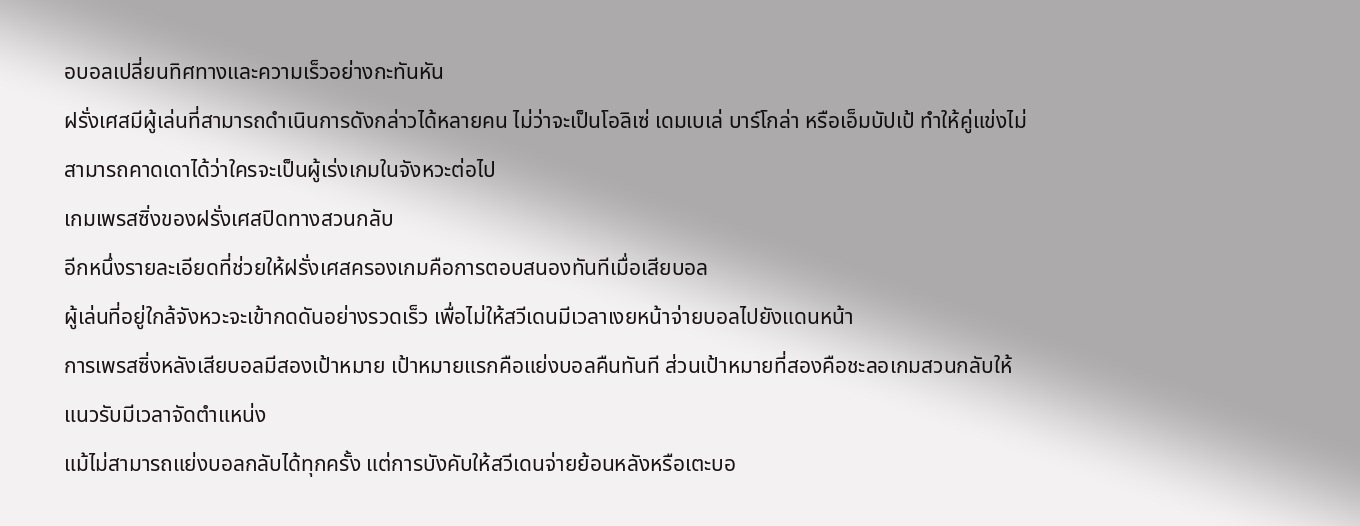อบอลเปลี่ยนทิศทางและความเร็วอย่างกะทันหัน
ฝรั่งเศสมีผู้เล่นที่สามารถดำเนินการดังกล่าวได้หลายคน ไม่ว่าจะเป็นโอลิเซ่ เดมเบเล่ บาร์โกล่า หรือเอ็มบัปเป้ ทำให้คู่แข่งไม่สามารถคาดเดาได้ว่าใครจะเป็นผู้เร่งเกมในจังหวะต่อไป
เกมเพรสซิ่งของฝรั่งเศสปิดทางสวนกลับ
อีกหนึ่งรายละเอียดที่ช่วยให้ฝรั่งเศสครองเกมคือการตอบสนองทันทีเมื่อเสียบอล
ผู้เล่นที่อยู่ใกล้จังหวะจะเข้ากดดันอย่างรวดเร็ว เพื่อไม่ให้สวีเดนมีเวลาเงยหน้าจ่ายบอลไปยังแดนหน้า
การเพรสซิ่งหลังเสียบอลมีสองเป้าหมาย เป้าหมายแรกคือแย่งบอลคืนทันที ส่วนเป้าหมายที่สองคือชะลอเกมสวนกลับให้แนวรับมีเวลาจัดตำแหน่ง
แม้ไม่สามารถแย่งบอลกลับได้ทุกครั้ง แต่การบังคับให้สวีเดนจ่ายย้อนหลังหรือเตะบอ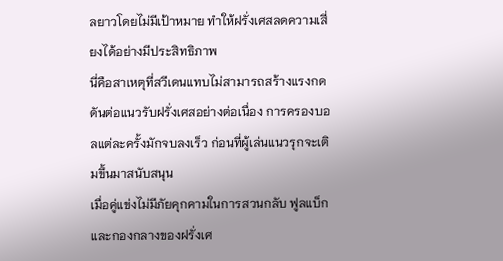ลยาวโดยไม่มีเป้าหมาย ทำให้ฝรั่งเศสลดความเสี่ยงได้อย่างมีประสิทธิภาพ
นี่คือสาเหตุที่สวีเดนแทบไม่สามารถสร้างแรงกดดันต่อแนวรับฝรั่งเศสอย่างต่อเนื่อง การครองบอลแต่ละครั้งมักจบลงเร็ว ก่อนที่ผู้เล่นแนวรุกจะเติมขึ้นมาสนับสนุน
เมื่อคู่แข่งไม่มีภัยคุกคามในการสวนกลับ ฟูลแบ็กและกองกลางของฝรั่งเศ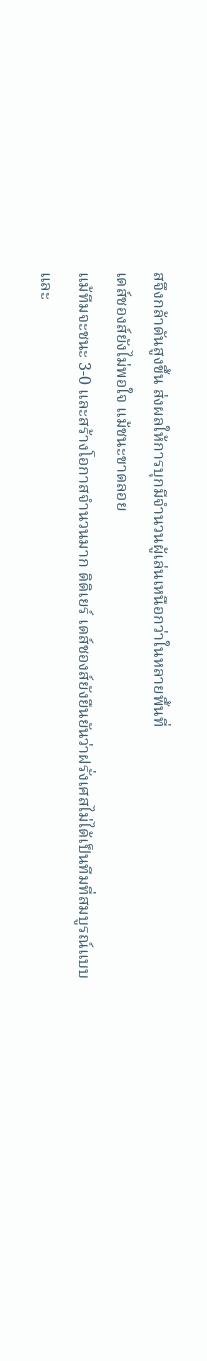สจึงกล้าดันสูงขึ้น ส่งผลให้การบุกมีจำนวนผู้เล่นเหนือกว่าในหลายพื้นที่
เดส์ชองส์ยังไม่พอใจ แม้ชนะขาดลอย
แม้ทีมจะชนะ 3-0 และสร้างโอกาสจำนวนมาก ดิดิเยร์ เดส์ชองส์ยังยืนยันว่าฝรั่งเศสไม่ได้เป็นทีมที่สมบูรณ์แบบ และ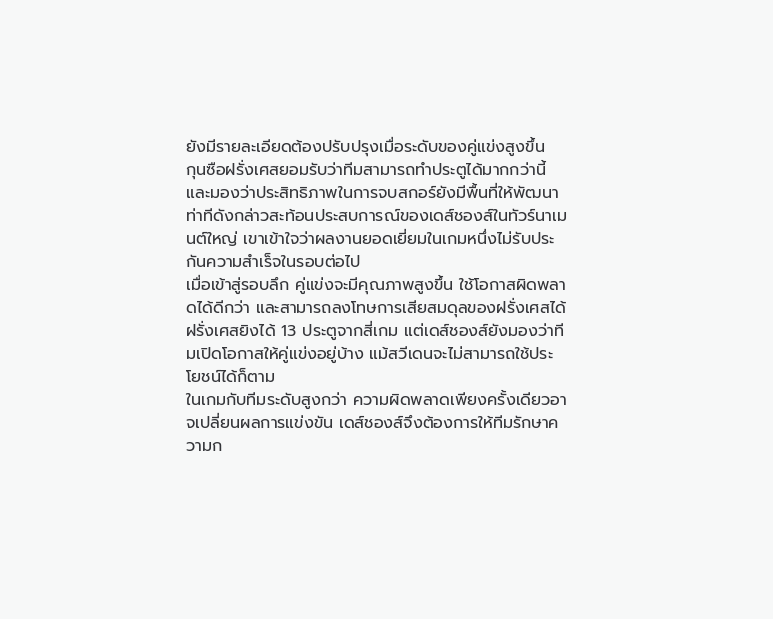ยังมีรายละเอียดต้องปรับปรุงเมื่อระดับของคู่แข่งสูงขึ้น
กุนซือฝรั่งเศสยอมรับว่าทีมสามารถทำประตูได้มากกว่านี้ และมองว่าประสิทธิภาพในการจบสกอร์ยังมีพื้นที่ให้พัฒนา
ท่าทีดังกล่าวสะท้อนประสบการณ์ของเดส์ชองส์ในทัวร์นาเมนต์ใหญ่ เขาเข้าใจว่าผลงานยอดเยี่ยมในเกมหนึ่งไม่รับประกันความสำเร็จในรอบต่อไป
เมื่อเข้าสู่รอบลึก คู่แข่งจะมีคุณภาพสูงขึ้น ใช้โอกาสผิดพลาดได้ดีกว่า และสามารถลงโทษการเสียสมดุลของฝรั่งเศสได้
ฝรั่งเศสยิงได้ 13 ประตูจากสี่เกม แต่เดส์ชองส์ยังมองว่าทีมเปิดโอกาสให้คู่แข่งอยู่บ้าง แม้สวีเดนจะไม่สามารถใช้ประโยชน์ได้ก็ตาม
ในเกมกับทีมระดับสูงกว่า ความผิดพลาดเพียงครั้งเดียวอาจเปลี่ยนผลการแข่งขัน เดส์ชองส์จึงต้องการให้ทีมรักษาความก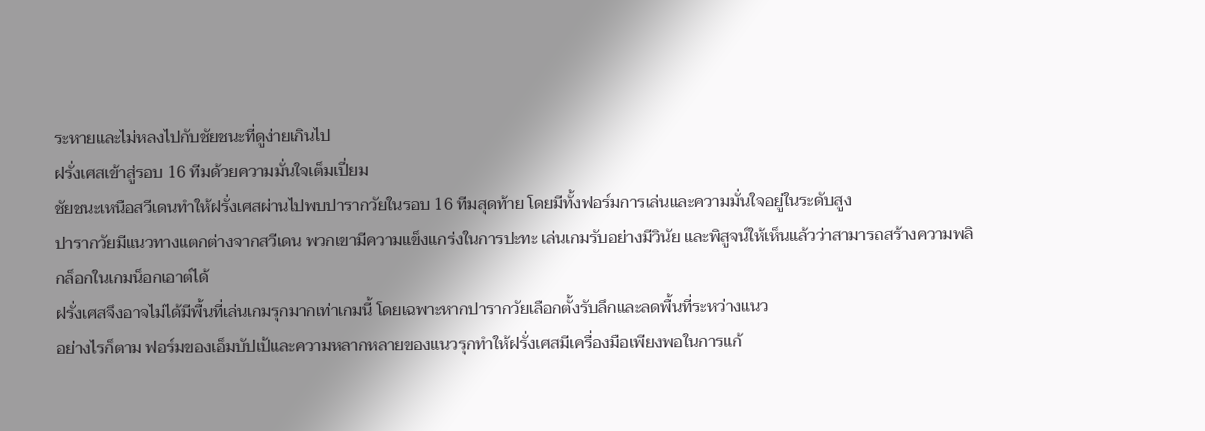ระหายและไม่หลงไปกับชัยชนะที่ดูง่ายเกินไป
ฝรั่งเศสเข้าสู่รอบ 16 ทีมด้วยความมั่นใจเต็มเปี่ยม
ชัยชนะเหนือสวีเดนทำให้ฝรั่งเศสผ่านไปพบปารากวัยในรอบ 16 ทีมสุดท้าย โดยมีทั้งฟอร์มการเล่นและความมั่นใจอยู่ในระดับสูง
ปารากวัยมีแนวทางแตกต่างจากสวีเดน พวกเขามีความแข็งแกร่งในการปะทะ เล่นเกมรับอย่างมีวินัย และพิสูจน์ให้เห็นแล้วว่าสามารถสร้างความพลิกล็อกในเกมน็อกเอาต์ได้
ฝรั่งเศสจึงอาจไม่ได้มีพื้นที่เล่นเกมรุกมากเท่าเกมนี้ โดยเฉพาะหากปารากวัยเลือกตั้งรับลึกและลดพื้นที่ระหว่างแนว
อย่างไรก็ตาม ฟอร์มของเอ็มบัปเป้และความหลากหลายของแนวรุกทำให้ฝรั่งเศสมีเครื่องมือเพียงพอในการแก้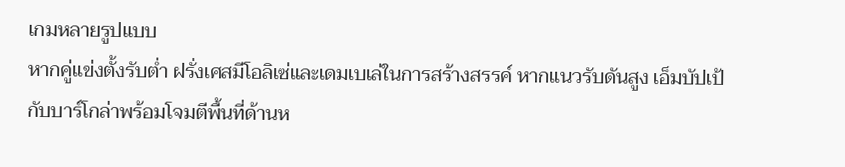เกมหลายรูปแบบ
หากคู่แข่งตั้งรับต่ำ ฝรั่งเศสมีโอลิเซ่และเดมเบเล่ในการสร้างสรรค์ หากแนวรับดันสูง เอ็มบัปเป้กับบาร์โกล่าพร้อมโจมตีพื้นที่ด้านห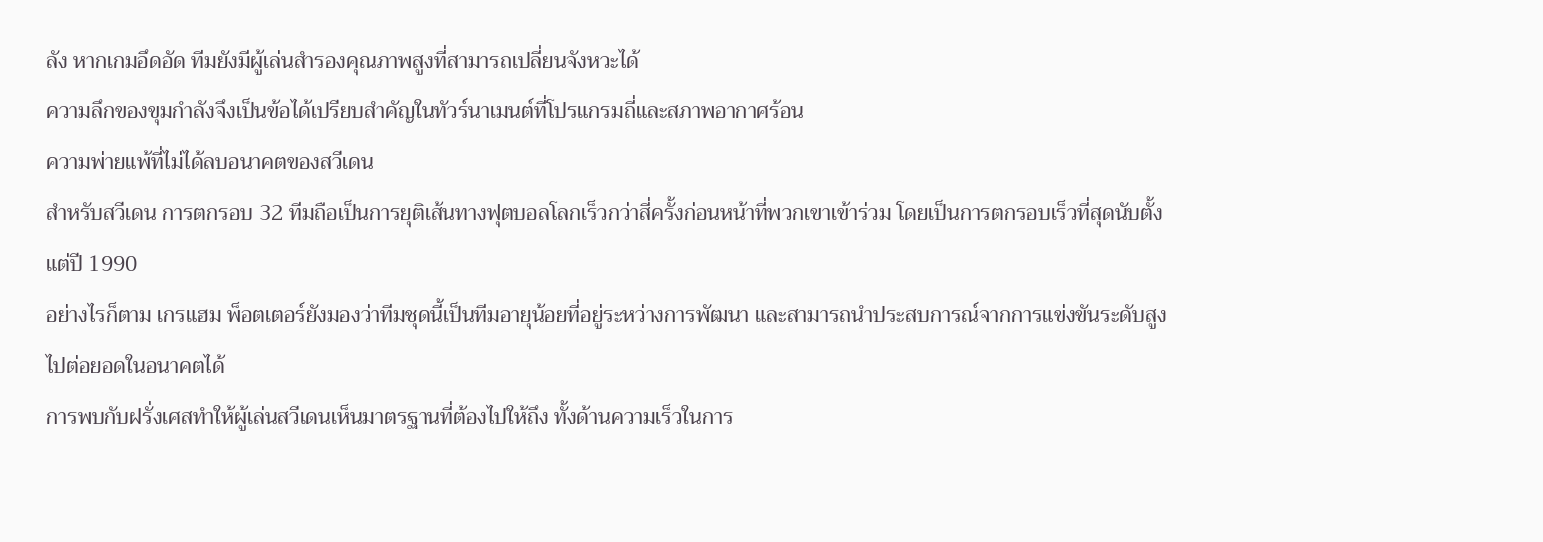ลัง หากเกมอึดอัด ทีมยังมีผู้เล่นสำรองคุณภาพสูงที่สามารถเปลี่ยนจังหวะได้
ความลึกของขุมกำลังจึงเป็นข้อได้เปรียบสำคัญในทัวร์นาเมนต์ที่โปรแกรมถี่และสภาพอากาศร้อน
ความพ่ายแพ้ที่ไม่ได้ลบอนาคตของสวีเดน
สำหรับสวีเดน การตกรอบ 32 ทีมถือเป็นการยุติเส้นทางฟุตบอลโลกเร็วกว่าสี่ครั้งก่อนหน้าที่พวกเขาเข้าร่วม โดยเป็นการตกรอบเร็วที่สุดนับตั้งแต่ปี 1990
อย่างไรก็ตาม เกรแฮม พ็อตเตอร์ยังมองว่าทีมชุดนี้เป็นทีมอายุน้อยที่อยู่ระหว่างการพัฒนา และสามารถนำประสบการณ์จากการแข่งขันระดับสูงไปต่อยอดในอนาคตได้
การพบกับฝรั่งเศสทำให้ผู้เล่นสวีเดนเห็นมาตรฐานที่ต้องไปให้ถึง ทั้งด้านความเร็วในการ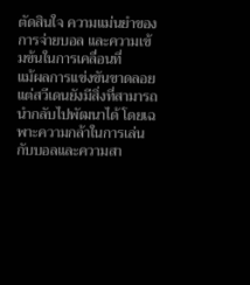ตัดสินใจ ความแม่นยำของการจ่ายบอล และความเข้มข้นในการเคลื่อนที่
แม้ผลการแข่งขันขาดลอย แต่สวีเดนยังมีสิ่งที่สามารถนำกลับไปพัฒนาได้ โดยเฉพาะความกล้าในการเล่นกับบอลและความสา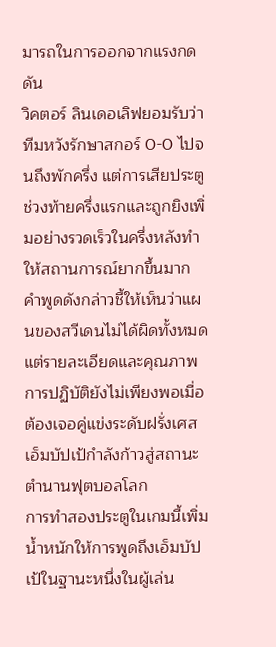มารถในการออกจากแรงกดดัน
วิคตอร์ ลินเดอเลิฟยอมรับว่าทีมหวังรักษาสกอร์ 0-0 ไปจนถึงพักครึ่ง แต่การเสียประตูช่วงท้ายครึ่งแรกและถูกยิงเพิ่มอย่างรวดเร็วในครึ่งหลังทำให้สถานการณ์ยากขึ้นมาก
คำพูดดังกล่าวชี้ให้เห็นว่าแผนของสวีเดนไม่ได้ผิดทั้งหมด แต่รายละเอียดและคุณภาพการปฏิบัติยังไม่เพียงพอเมื่อต้องเจอคู่แข่งระดับฝรั่งเศส
เอ็มบัปเป้กำลังก้าวสู่สถานะตำนานฟุตบอลโลก
การทำสองประตูในเกมนี้เพิ่มน้ำหนักให้การพูดถึงเอ็มบัปเป้ในฐานะหนึ่งในผู้เล่น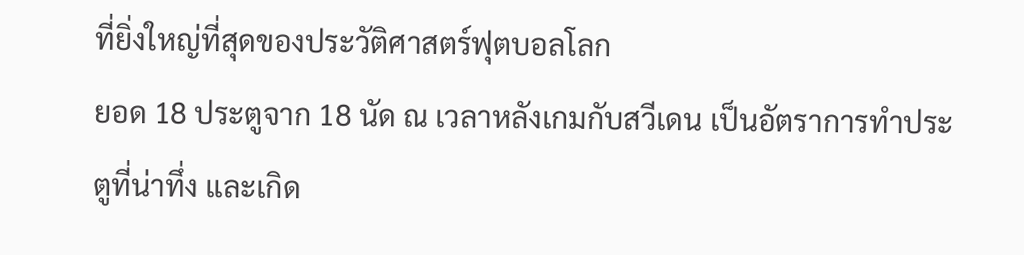ที่ยิ่งใหญ่ที่สุดของประวัติศาสตร์ฟุตบอลโลก
ยอด 18 ประตูจาก 18 นัด ณ เวลาหลังเกมกับสวีเดน เป็นอัตราการทำประตูที่น่าทึ่ง และเกิด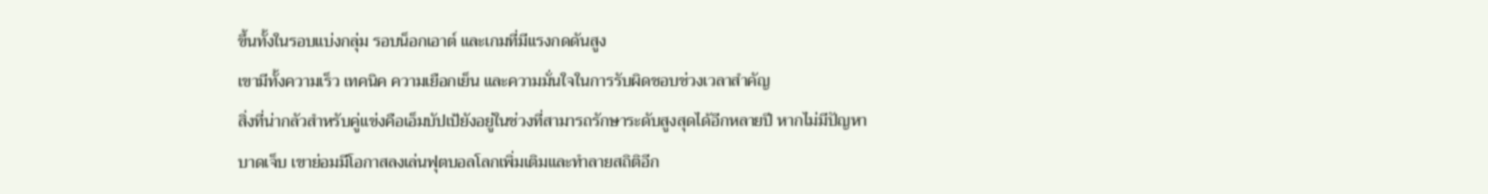ขึ้นทั้งในรอบแบ่งกลุ่ม รอบน็อกเอาต์ และเกมที่มีแรงกดดันสูง
เขามีทั้งความเร็ว เทคนิค ความเยือกเย็น และความมั่นใจในการรับผิดชอบช่วงเวลาสำคัญ
สิ่งที่น่ากลัวสำหรับคู่แข่งคือเอ็มบัปเป้ยังอยู่ในช่วงที่สามารถรักษาระดับสูงสุดได้อีกหลายปี หากไม่มีปัญหาบาดเจ็บ เขาย่อมมีโอกาสลงเล่นฟุตบอลโลกเพิ่มเติมและทำลายสถิติอีก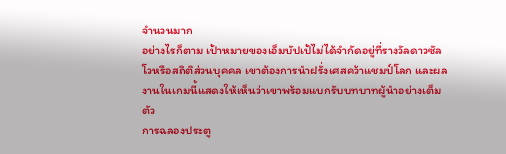จำนวนมาก
อย่างไรก็ตาม เป้าหมายของเอ็มบัปเป้ไม่ได้จำกัดอยู่ที่รางวัลดาวซัลโวหรือสถิติส่วนบุคคล เขาต้องการนำฝรั่งเศสคว้าแชมป์โลก และผลงานในเกมนี้แสดงให้เห็นว่าเขาพร้อมแบกรับบทบาทผู้นำอย่างเต็มตัว
การฉลองประตู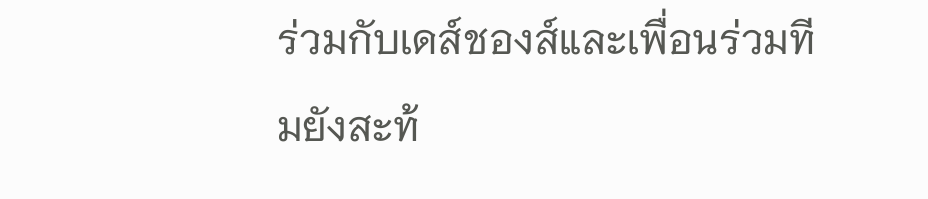ร่วมกับเดส์ชองส์และเพื่อนร่วมทีมยังสะท้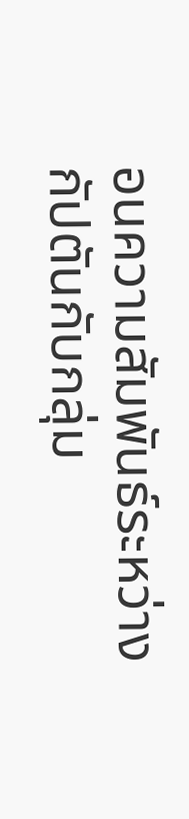อนความสัมพันธ์ระหว่างกัปตันกับกลุ่ม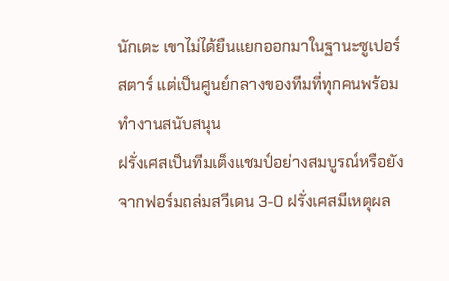นักเตะ เขาไม่ได้ยืนแยกออกมาในฐานะซูเปอร์สตาร์ แต่เป็นศูนย์กลางของทีมที่ทุกคนพร้อมทำงานสนับสนุน
ฝรั่งเศสเป็นทีมเต็งแชมป์อย่างสมบูรณ์หรือยัง
จากฟอร์มถล่มสวีเดน 3-0 ฝรั่งเศสมีเหตุผล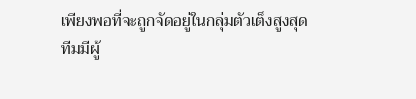เพียงพอที่จะถูกจัดอยู่ในกลุ่มตัวเต็งสูงสุด
ทีมมีผู้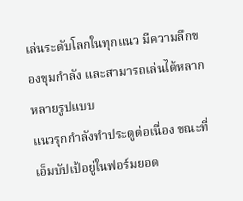เล่นระดับโลกในทุกแนว มีความลึกของขุมกำลัง และสามารถเล่นได้หลากหลายรูปแบบ
แนวรุกกำลังทำประตูต่อเนื่อง ขณะที่เอ็มบัปเป้อยู่ในฟอร์มยอด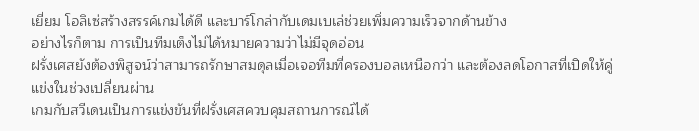เยี่ยม โอลิเซ่สร้างสรรค์เกมได้ดี และบาร์โกล่ากับเดมเบเล่ช่วยเพิ่มความเร็วจากด้านข้าง
อย่างไรก็ตาม การเป็นทีมเต็งไม่ได้หมายความว่าไม่มีจุดอ่อน
ฝรั่งเศสยังต้องพิสูจน์ว่าสามารถรักษาสมดุลเมื่อเจอทีมที่ครองบอลเหนือกว่า และต้องลดโอกาสที่เปิดให้คู่แข่งในช่วงเปลี่ยนผ่าน
เกมกับสวีเดนเป็นการแข่งขันที่ฝรั่งเศสควบคุมสถานการณ์ได้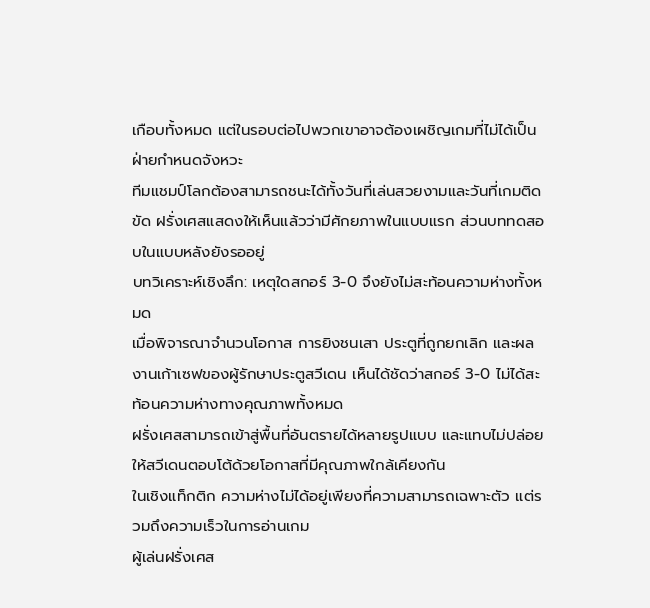เกือบทั้งหมด แต่ในรอบต่อไปพวกเขาอาจต้องเผชิญเกมที่ไม่ได้เป็นฝ่ายกำหนดจังหวะ
ทีมแชมป์โลกต้องสามารถชนะได้ทั้งวันที่เล่นสวยงามและวันที่เกมติดขัด ฝรั่งเศสแสดงให้เห็นแล้วว่ามีศักยภาพในแบบแรก ส่วนบททดสอบในแบบหลังยังรออยู่
บทวิเคราะห์เชิงลึก: เหตุใดสกอร์ 3-0 จึงยังไม่สะท้อนความห่างทั้งหมด
เมื่อพิจารณาจำนวนโอกาส การยิงชนเสา ประตูที่ถูกยกเลิก และผลงานเก้าเซฟของผู้รักษาประตูสวีเดน เห็นได้ชัดว่าสกอร์ 3-0 ไม่ได้สะท้อนความห่างทางคุณภาพทั้งหมด
ฝรั่งเศสสามารถเข้าสู่พื้นที่อันตรายได้หลายรูปแบบ และแทบไม่ปล่อยให้สวีเดนตอบโต้ด้วยโอกาสที่มีคุณภาพใกล้เคียงกัน
ในเชิงแท็กติก ความห่างไม่ได้อยู่เพียงที่ความสามารถเฉพาะตัว แต่รวมถึงความเร็วในการอ่านเกม
ผู้เล่นฝรั่งเศส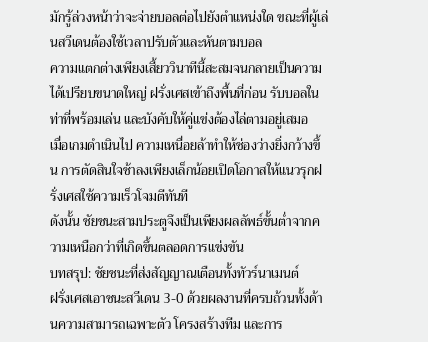มักรู้ล่วงหน้าว่าจะจ่ายบอลต่อไปยังตำแหน่งใด ขณะที่ผู้เล่นสวีเดนต้องใช้เวลาปรับตัวและหันตามบอล
ความแตกต่างเพียงเสี้ยววินาทีนี้สะสมจนกลายเป็นความได้เปรียบขนาดใหญ่ ฝรั่งเศสเข้าถึงพื้นที่ก่อน รับบอลในท่าที่พร้อมเล่น และบังคับให้คู่แข่งต้องไล่ตามอยู่เสมอ
เมื่อเกมดำเนินไป ความเหนื่อยล้าทำให้ช่องว่างยิ่งกว้างขึ้น การตัดสินใจช้าลงเพียงเล็กน้อยเปิดโอกาสให้แนวรุกฝรั่งเศสใช้ความเร็วโจมตีทันที
ดังนั้น ชัยชนะสามประตูจึงเป็นเพียงผลลัพธ์ขั้นต่ำจากความเหนือกว่าที่เกิดขึ้นตลอดการแข่งขัน
บทสรุป: ชัยชนะที่ส่งสัญญาณเตือนทั้งทัวร์นาเมนต์
ฝรั่งเศสเอาชนะสวีเดน 3-0 ด้วยผลงานที่ครบถ้วนทั้งด้านความสามารถเฉพาะตัว โครงสร้างทีม และการ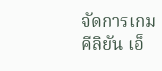จัดการเกม
คีลิยัน เอ็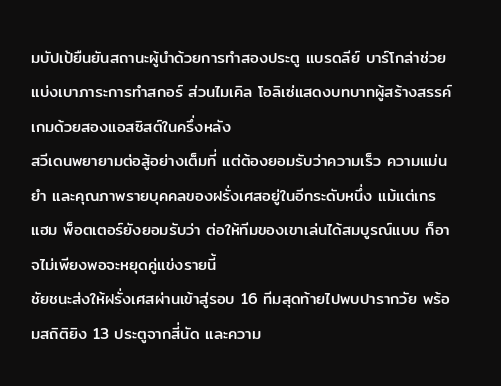มบัปเป้ยืนยันสถานะผู้นำด้วยการทำสองประตู แบรดลีย์ บาร์โกล่าช่วยแบ่งเบาภาระการทำสกอร์ ส่วนไมเคิล โอลิเซ่แสดงบทบาทผู้สร้างสรรค์เกมด้วยสองแอสซิสต์ในครึ่งหลัง
สวีเดนพยายามต่อสู้อย่างเต็มที่ แต่ต้องยอมรับว่าความเร็ว ความแม่นยำ และคุณภาพรายบุคคลของฝรั่งเศสอยู่ในอีกระดับหนึ่ง แม้แต่เกรแฮม พ็อตเตอร์ยังยอมรับว่า ต่อให้ทีมของเขาเล่นได้สมบูรณ์แบบ ก็อาจไม่เพียงพอจะหยุดคู่แข่งรายนี้
ชัยชนะส่งให้ฝรั่งเศสผ่านเข้าสู่รอบ 16 ทีมสุดท้ายไปพบปารากวัย พร้อมสถิติยิง 13 ประตูจากสี่นัด และความ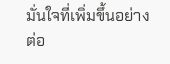มั่นใจที่เพิ่มขึ้นอย่างต่อ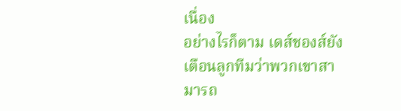เนื่อง
อย่างไรก็ตาม เดส์ชองส์ยังเตือนลูกทีมว่าพวกเขาสามารถ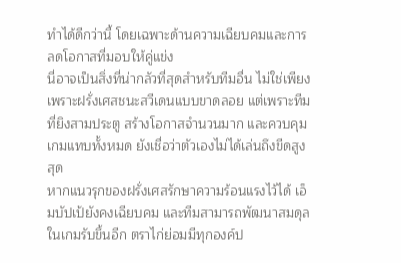ทำได้ดีกว่านี้ โดยเฉพาะด้านความเฉียบคมและการลดโอกาสที่มอบให้คู่แข่ง
นี่อาจเป็นสิ่งที่น่ากลัวที่สุดสำหรับทีมอื่น ไม่ใช่เพียงเพราะฝรั่งเศสชนะสวีเดนแบบขาดลอย แต่เพราะทีมที่ยิงสามประตู สร้างโอกาสจำนวนมาก และควบคุมเกมแทบทั้งหมด ยังเชื่อว่าตัวเองไม่ได้เล่นถึงขีดสูงสุด
หากแนวรุกของฝรั่งเศสรักษาความร้อนแรงไว้ได้ เอ็มบัปเป้ยังคงเฉียบคม และทีมสามารถพัฒนาสมดุลในเกมรับขึ้นอีก ตราไก่ย่อมมีทุกองค์ป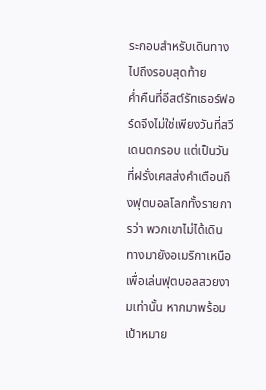ระกอบสำหรับเดินทางไปถึงรอบสุดท้าย
ค่ำคืนที่อีสต์รัทเธอร์ฟอร์ดจึงไม่ใช่เพียงวันที่สวีเดนตกรอบ แต่เป็นวันที่ฝรั่งเศสส่งคำเตือนถึงฟุตบอลโลกทั้งรายการว่า พวกเขาไม่ได้เดินทางมายังอเมริกาเหนือเพื่อเล่นฟุตบอลสวยงามเท่านั้น หากมาพร้อมเป้าหมาย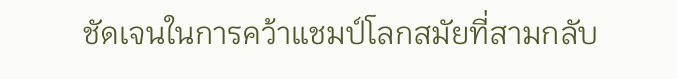ชัดเจนในการคว้าแชมป์โลกสมัยที่สามกลับ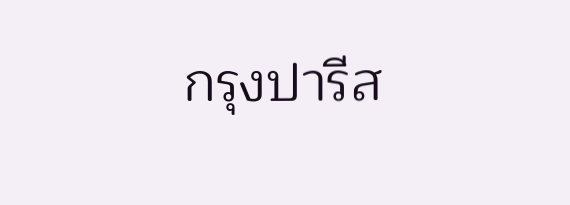กรุงปารีส